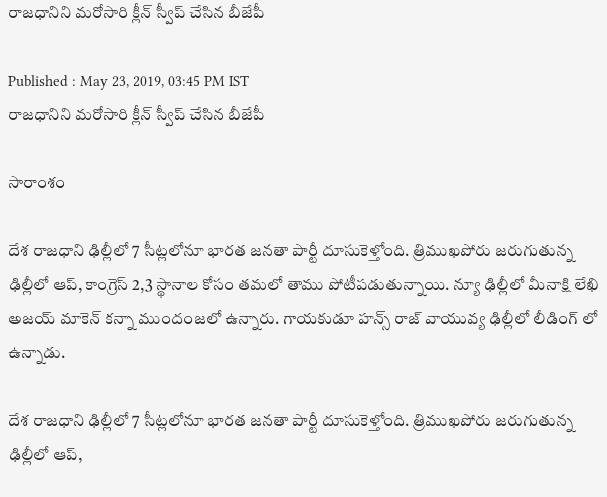రాజధానిని మరోసారి క్లీన్ స్వీప్ చేసిన బీజేపీ

Published : May 23, 2019, 03:45 PM IST
రాజధానిని మరోసారి క్లీన్ స్వీప్ చేసిన బీజేపీ

సారాంశం

దేశ రాజధాని ఢిల్లీలో 7 సీట్లలోనూ భారత జనతా పార్టీ దూసుకెళ్తోంది. త్రిముఖపోరు జరుగుతున్న ఢిల్లీలో ఆప్, కాంగ్రెస్ 2,3 స్థానాల కోసం తమలో తాము పోటీపడుతున్నాయి. న్యూ ఢిల్లీలో మీనాక్షి లేఖి అజయ్ మాకెన్ కన్నా ముందంజలో ఉన్నారు. గాయకుడూ హన్స్ రాజ్ వాయువ్య ఢిల్లీలో లీడింగ్ లో ఉన్నాడు.

దేశ రాజధాని ఢిల్లీలో 7 సీట్లలోనూ భారత జనతా పార్టీ దూసుకెళ్తోంది. త్రిముఖపోరు జరుగుతున్న ఢిల్లీలో ఆప్,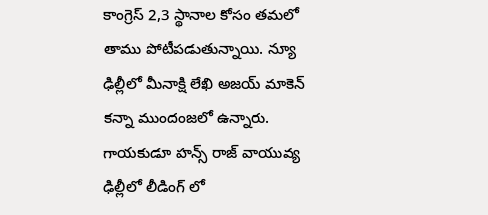కాంగ్రెస్ 2,3 స్థానాల కోసం తమలో తాము పోటీపడుతున్నాయి. న్యూ ఢిల్లీలో మీనాక్షి లేఖి అజయ్ మాకెన్ కన్నా ముందంజలో ఉన్నారు. గాయకుడూ హన్స్ రాజ్ వాయువ్య ఢిల్లీలో లీడింగ్ లో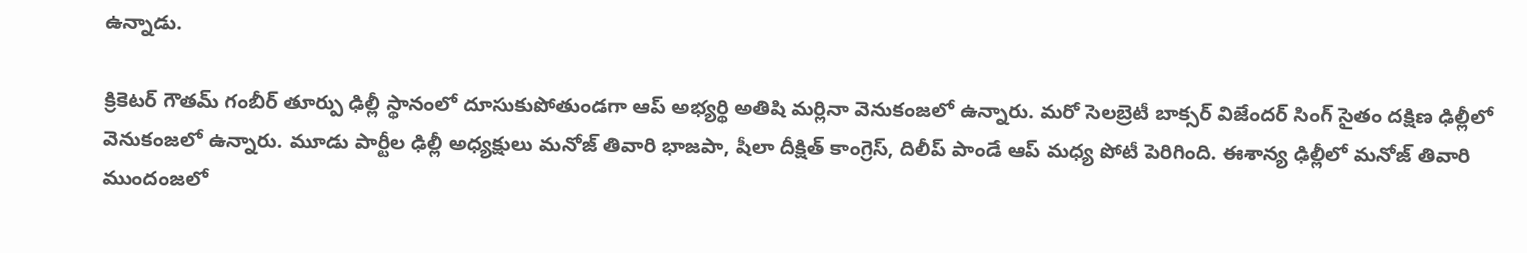ఉన్నాడు.

క్రికెటర్ గౌతమ్ గంబీర్ తూర్పు ఢిల్లీ స్థానంలో దూసుకుపోతుండగా ఆప్ అభ్యర్థి అతిషి మర్లినా వెనుకంజలో ఉన్నారు. మరో సెలబ్రెటీ బాక్సర్ విజేందర్ సింగ్ సైతం దక్షిణ ఢిల్లీలో వెనుకంజలో ఉన్నారు. మూడు పార్టీల ఢిల్లీ అధ్యక్షులు మనోజ్ తివారి భాజపా, షీలా దీక్షిత్ కాంగ్రెస్, దిలీప్ పాండే ఆప్ మధ్య పోటీ పెరిగింది. ఈశాన్య ఢిల్లీలో మనోజ్ తివారి ముందంజలో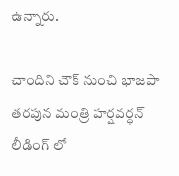ఉన్నారు.

చాందిని చౌక్ నుంచి భాజపా తరపున మంత్రి హర్షవర్ధన్ లీడింగ్ లో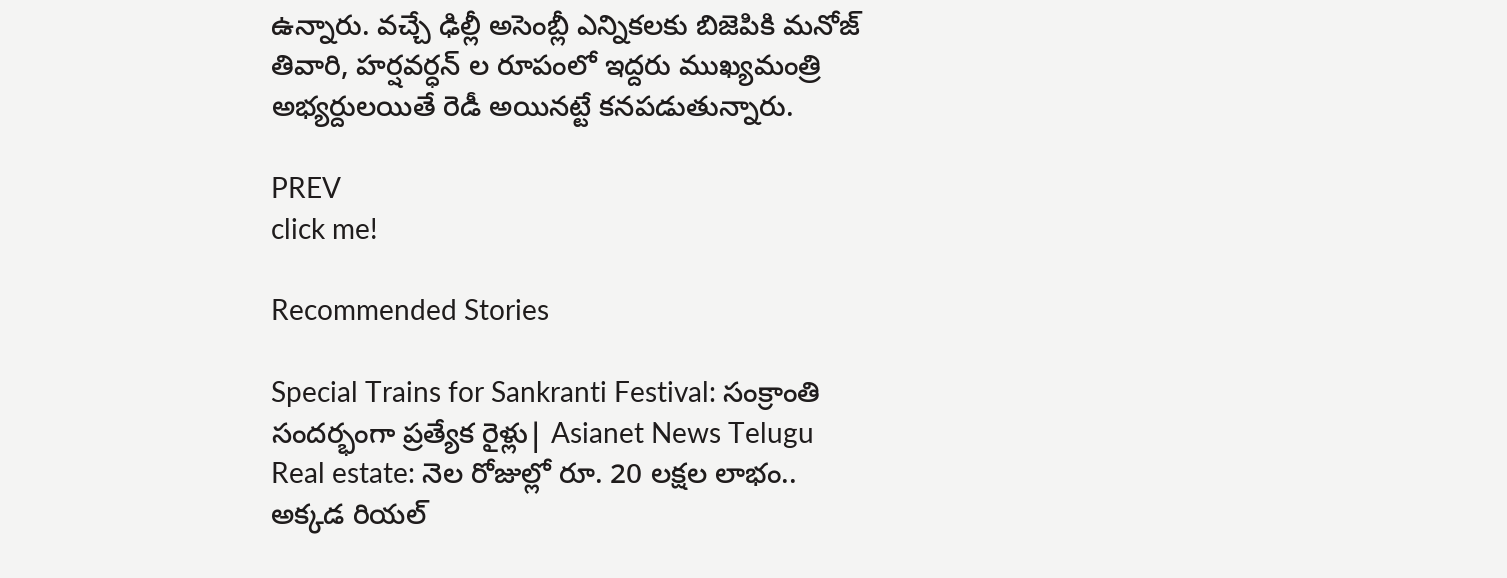ఉన్నారు. వచ్చే ఢిల్లీ అసెంబ్లీ ఎన్నికలకు బిజెపికి మనోజ్ తివారి, హర్షవర్ధన్ ల రూపంలో ఇద్దరు ముఖ్యమంత్రి అభ్యర్దులయితే రెడీ అయినట్టే కనపడుతున్నారు.

PREV
click me!

Recommended Stories

Special Trains for Sankranti Festival: సంక్రాంతి సందర్భంగా ప్రత్యేక రైళ్లు| Asianet News Telugu
Real estate: నెల రోజుల్లో రూ. 20 ల‌క్ష‌ల లాభం.. అక్క‌డ రియ‌ల్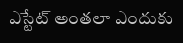ఎస్టేట్ అంతలా ఎందుకు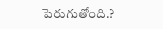పెరుగుతోంది.?